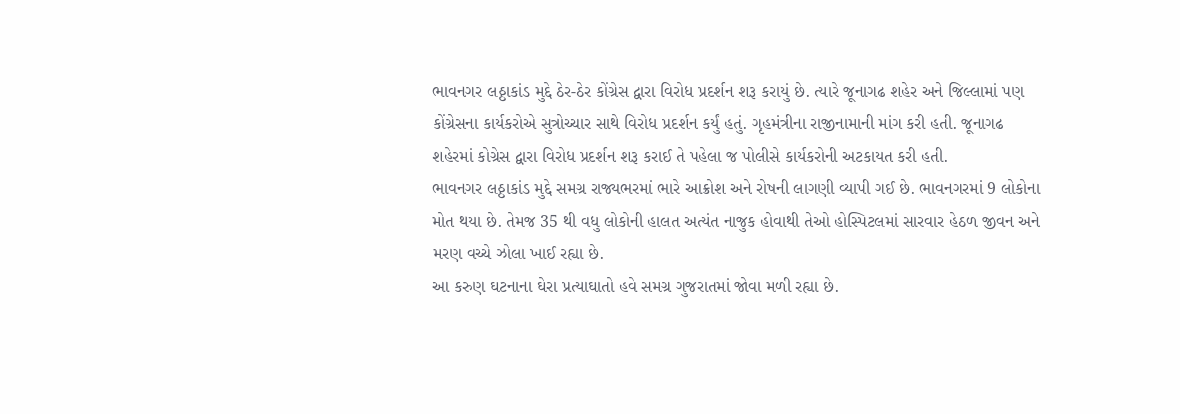ભાવનગર લઠ્ઠાકાંડ મુદ્દે ઠેર-ઠેર કોંગ્રેસ દ્વારા વિરોધ પ્રદર્શન શરૂ કરાયું છે. ત્યારે જૂનાગઢ શહેર અને જિલ્લામાં પણ કોંગ્રેસના કાર્યકરોએ સુત્રોચ્ચાર સાથે વિરોધ પ્રદર્શન કર્યું હતું. ગૃહમંત્રીના રાજીનામાની માંગ કરી હતી. જૂનાગઢ શહેરમાં કોગ્રેસ દ્વારા વિરોધ પ્રદર્શન શરૂ કરાઈ તે પહેલા જ પોલીસે કાર્યકરોની અટકાયત કરી હતી.
ભાવનગર લઠ્ઠાકાંડ મુદ્દે સમગ્ર રાજ્યભરમાં ભારે આક્રોશ અને રોષની લાગણી વ્યાપી ગઈ છે. ભાવનગરમાં 9 લોકોના મોત થયા છે. તેમજ 35 થી વધુ લોકોની હાલત અત્યંત નાજુક હોવાથી તેઓ હોસ્પિટલમાં સારવાર હેઠળ જીવન અને મરણ વચ્ચે ઝોલા ખાઈ રહ્યા છે.
આ કરુણ ઘટનાના ઘેરા પ્રત્યાઘાતો હવે સમગ્ર ગુજરાતમાં જોવા મળી રહ્યા છે.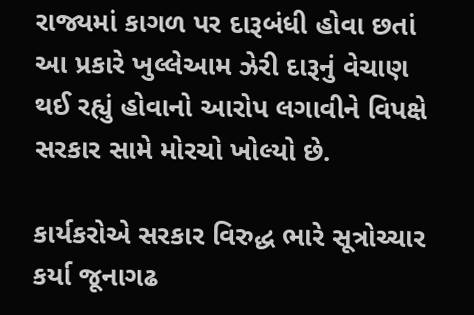રાજ્યમાં કાગળ પર દારૂબંધી હોવા છતાં આ પ્રકારે ખુલ્લેઆમ ઝેરી દારૂનું વેચાણ થઈ રહ્યું હોવાનો આરોપ લગાવીને વિપક્ષે સરકાર સામે મોરચો ખોલ્યો છે.

કાર્યકરોએ સરકાર વિરુદ્ધ ભારે સૂત્રોચ્ચાર કર્યા જૂનાગઢ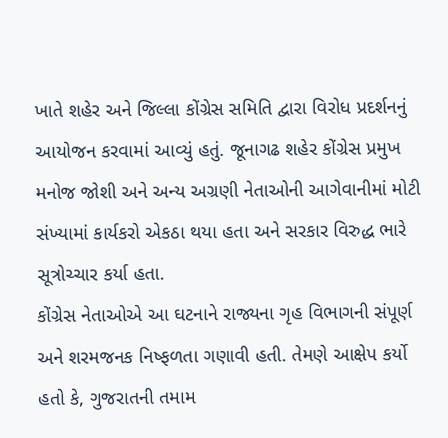ખાતે શહેર અને જિલ્લા કોંગ્રેસ સમિતિ દ્વારા વિરોધ પ્રદર્શનનું આયોજન કરવામાં આવ્યું હતું. જૂનાગઢ શહેર કોંગ્રેસ પ્રમુખ મનોજ જોશી અને અન્ય અગ્રણી નેતાઓની આગેવાનીમાં મોટી સંખ્યામાં કાર્યકરો એકઠા થયા હતા અને સરકાર વિરુદ્ધ ભારે સૂત્રોચ્ચાર કર્યા હતા.
કોંગ્રેસ નેતાઓએ આ ઘટનાને રાજ્યના ગૃહ વિભાગની સંપૂર્ણ અને શરમજનક નિષ્ફળતા ગણાવી હતી. તેમણે આક્ષેપ કર્યો હતો કે, ગુજરાતની તમામ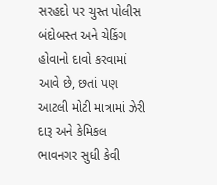સરહદો પર ચુસ્ત પોલીસ બંદોબસ્ત અને ચેકિંગ હોવાનો દાવો કરવામાં આવે છે, છતાં પણ આટલી મોટી માત્રામાં ઝેરી દારૂ અને કેમિકલ ભાવનગર સુધી કેવી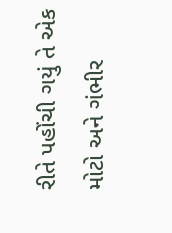રીતે પહોંચી ગયું તે એક મોટો અને ગંભીર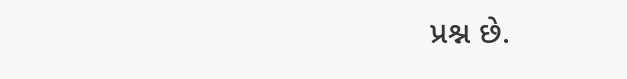પ્રશ્ન છે.